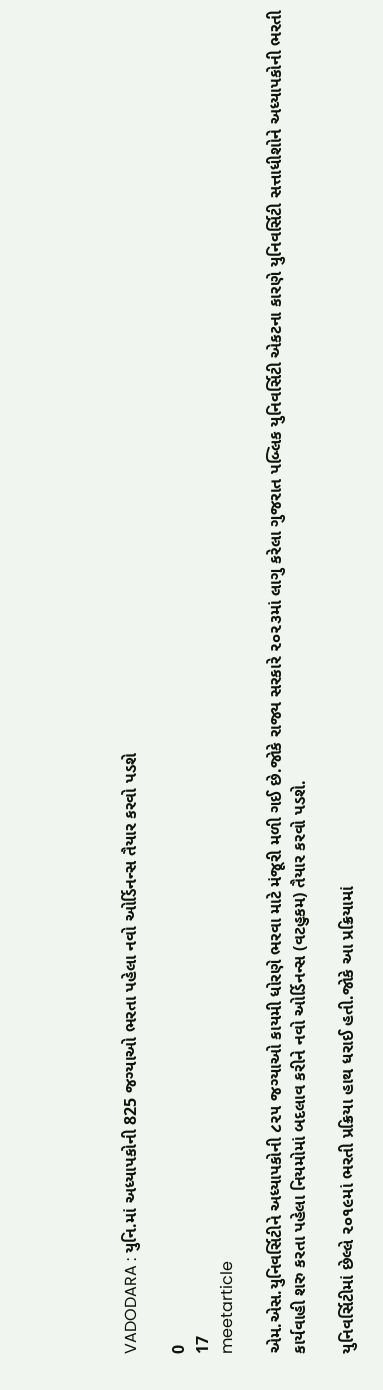VADODARA : યુનિ.માં અધ્યાપકોની 825 જગ્યાઓ ભરતા પહેલા નવો ઓર્ડિનન્સ તૈયાર કરવો પડશે

0
17
meetarticle

એમ.એસ.યુનિવર્સિટીને અધ્યાપકોની ૮૨૫ જગ્યાઓ કાયમી ધોરણે ભરવા માટે મંજૂરી મળી ગઈ છે.જોકે રાજ્ય સરકારે ૨૦૨૩માં લાગુ કરેલા ગુજરાત પબ્લિક યુનિવર્સિટી એકટના કારણે યુનિવર્સિટી સત્તાધીશોને અધ્યાપકોની ભરતી કાર્યવાહી શરુ કરતા પહેલા નિયમોમાં બદલાવ કરીને નવો ઓર્ડિનન્સ (વટહુકમ) તૈયાર કરવો પડશે.

યુનિવર્સિટીમાં છેલ્લે ૨૦૧૯માં ભરતી પ્રક્રિયા હાથ ધરાઈ હતી.જોકે આ પ્રક્રિયામાં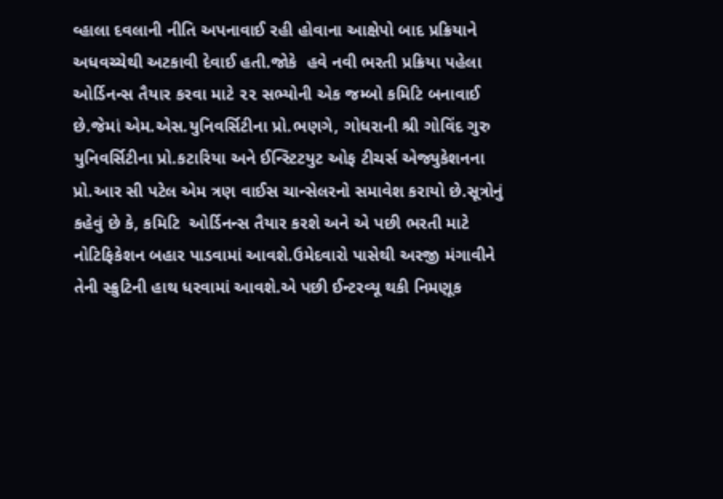વ્હાલા દવલાની નીતિ અપનાવાઈ રહી હોવાના આક્ષેપો બાદ પ્રક્રિયાને અધવચ્ચેથી અટકાવી દેવાઈ હતી.જોકે  હવે નવી ભરતી પ્રક્રિયા પહેલા  ઓર્ડિનન્સ તૈયાર કરવા માટે ૨૨ સભ્યોની એક જમ્બો કમિટિ બનાવાઈ છે.જેમાં એમ.એસ.યુનિવર્સિટીના પ્રો.ભણગે, ગોધરાની શ્રી ગોવિંદ ગુરુ યુનિવર્સિટીના પ્રો.કટારિયા અને ઈન્સ્ટિટયુટ ઓફ ટીચર્સ એજ્યુકેશનના પ્રો.આર સી પટેલ એમ ત્રણ વાઈસ ચાન્સેલરનો સમાવેશ કરાયો છે.સૂત્રોનું કહેવું છે કે, કમિટિ  ઓર્ડિનન્સ તૈયાર કરશે અને એ પછી ભરતી માટે નોટિફિકેશન બહાર પાડવામાં આવશે.ઉમેદવારો પાસેથી અરજી મંગાવીને તેની સ્ક્રુટિની હાથ ધરવામાં આવશે.એ પછી ઈન્ટરવ્યૂ થકી નિમણૂક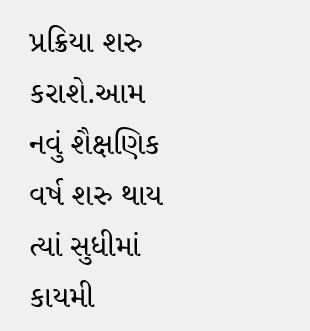પ્રક્રિયા શરુ કરાશે.આમ નવું શૈક્ષણિક વર્ષ શરુ થાય ત્યાં સુધીમાં કાયમી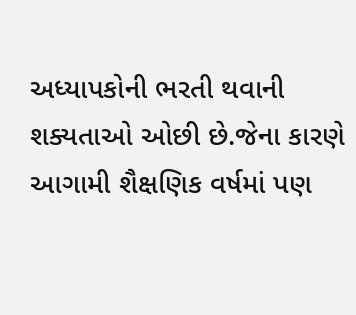અધ્યાપકોની ભરતી થવાની શક્યતાઓ ઓછી છે.જેના કારણે આગામી શૈક્ષણિક વર્ષમાં પણ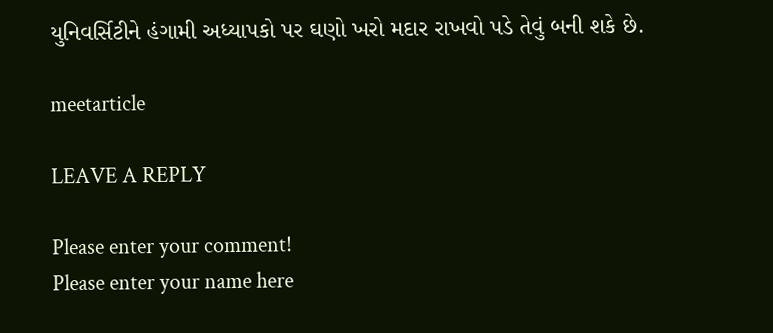યુનિવર્સિટીને હંગામી અધ્યાપકો પર ઘણો ખરો મદાર રાખવો પડે તેવું બની શકે છે.

meetarticle

LEAVE A REPLY

Please enter your comment!
Please enter your name here